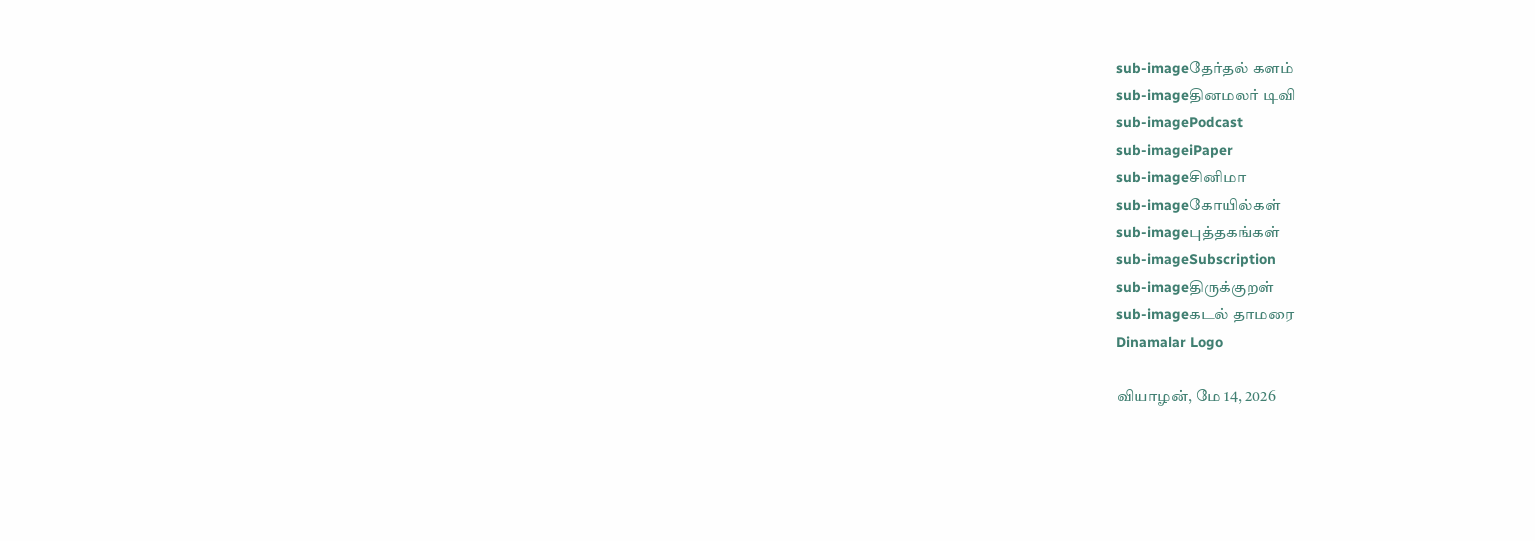sub-imageதேர்தல் களம்
sub-imageதினமலர் டிவி
sub-imagePodcast
sub-imageiPaper
sub-imageசினிமா
sub-imageகோயில்கள்
sub-imageபுத்தகங்கள்
sub-imageSubscription
sub-imageதிருக்குறள்
sub-imageகடல் தாமரை
Dinamalar Logo

வியாழன், மே 14, 2026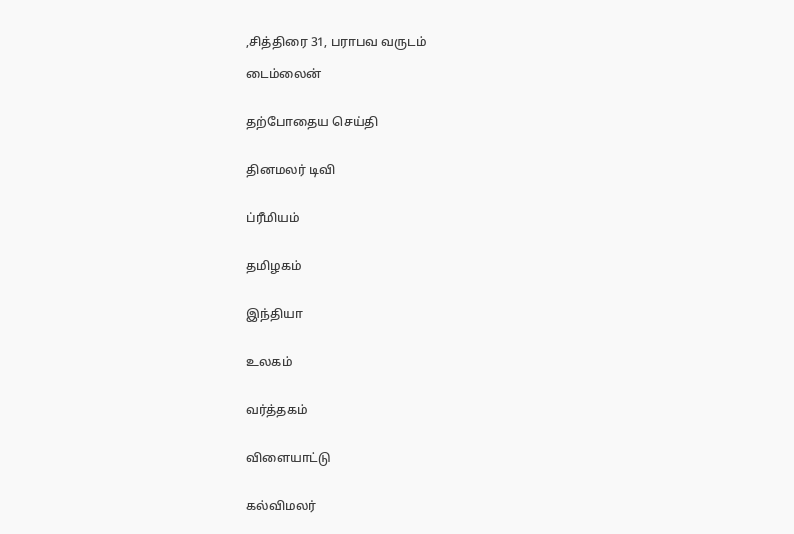,சித்திரை 31, பராபவ வருடம்

டைம்லைன்


தற்போதைய செய்தி


தினமலர் டிவி


ப்ரீமியம்


தமிழகம்


இந்தியா


உலகம்


வர்த்தகம்


விளையாட்டு


கல்விமலர்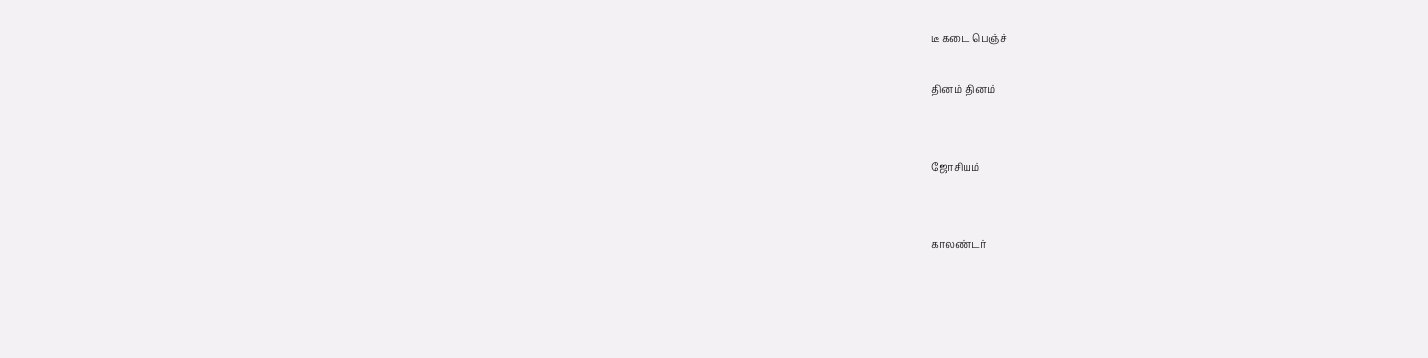டீ கடை பெஞ்ச்

தினம் தினம்


ஜோசியம்


காலண்டர்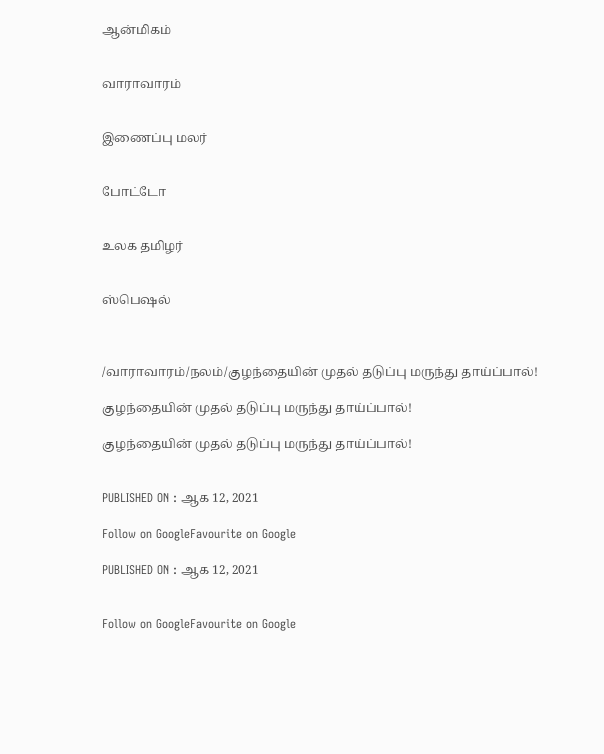ஆன்மிகம்


வாராவாரம்


இணைப்பு மலர்


போட்டோ


உலக தமிழர்


ஸ்பெஷல்



/வாராவாரம்/நலம்/குழந்தையின் முதல் தடுப்பு மருந்து தாய்ப்பால்!

குழந்தையின் முதல் தடுப்பு மருந்து தாய்ப்பால்!

குழந்தையின் முதல் தடுப்பு மருந்து தாய்ப்பால்!


PUBLISHED ON : ஆக 12, 2021

Follow on GoogleFavourite on Google

PUBLISHED ON : ஆக 12, 2021


Follow on GoogleFavourite on Google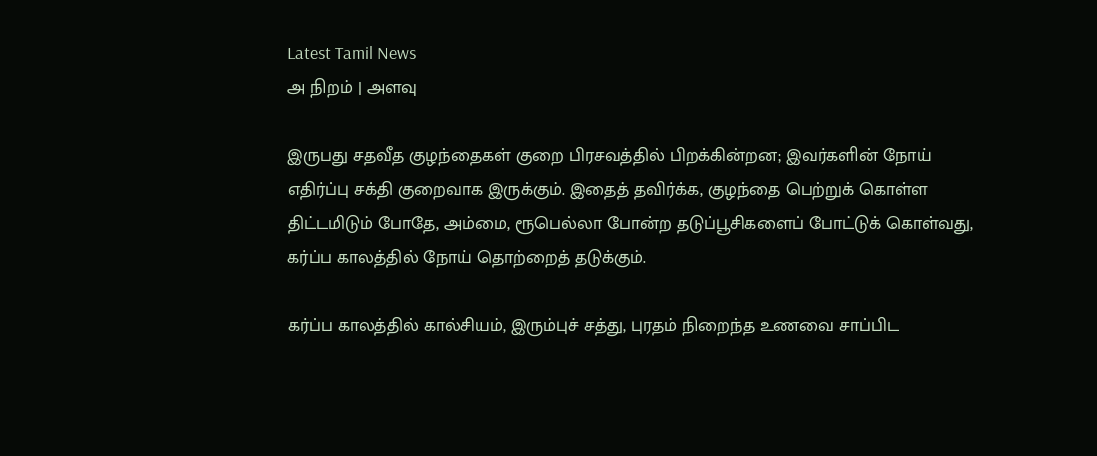Latest Tamil News
அ நிறம் | அளவு

இருபது சதவீத குழந்தைகள் குறை பிரசவத்தில் பிறக்கின்றன; இவர்களின் நோய் எதிர்ப்பு சக்தி குறைவாக இருக்கும். இதைத் தவிர்க்க, குழந்தை பெற்றுக் கொள்ள திட்டமிடும் போதே, அம்மை, ரூபெல்லா போன்ற தடுப்பூசிகளைப் போட்டுக் கொள்வது, கர்ப்ப காலத்தில் நோய் தொற்றைத் தடுக்கும்.

கர்ப்ப காலத்தில் கால்சியம், இரும்புச் சத்து, புரதம் நிறைந்த உணவை சாப்பிட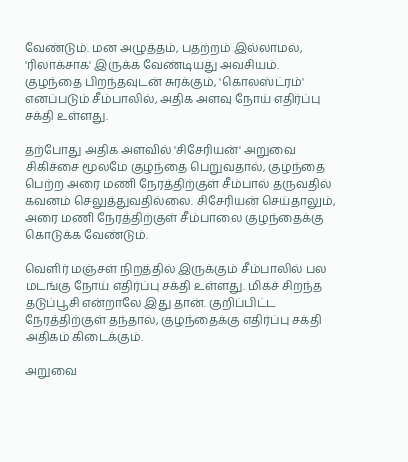வேண்டும். மன அழுத்தம், பதற்றம் இல்லாமல், 'ரிலாக்சாக' இருக்க வேண்டியது அவசியம். குழந்தை பிறந்தவுடன் சுரக்கும், 'கொலஸ்ட்ரம்' எனப்படும் சீம்பாலில், அதிக அளவு நோய் எதிர்ப்பு சக்தி உள்ளது.

தற்போது அதிக அளவில் 'சிசேரியன்' அறுவை சிகிச்சை மூலமே குழந்தை பெறுவதால், குழந்தை பெற்ற அரை மணி நேரத்திற்குள் சீம்பால் தருவதில் கவனம் செலுத்துவதில்லை. சிசேரியன் செய்தாலும், அரை மணி நேரத்திற்குள் சீம்பாலை குழந்தைக்கு கொடுக்க வேண்டும்.

வெளிர் மஞ்சள் நிறத்தில் இருக்கும் சீம்பாலில் பல மடங்கு நோய் எதிர்ப்பு சக்தி உள்ளது. மிகச் சிறந்த தடுப்பூசி என்றாலே இது தான். குறிப்பிட்ட நேரத்திற்குள் தந்தால், குழந்தைக்கு எதிர்ப்பு சக்தி அதிகம் கிடைக்கும்.

அறுவை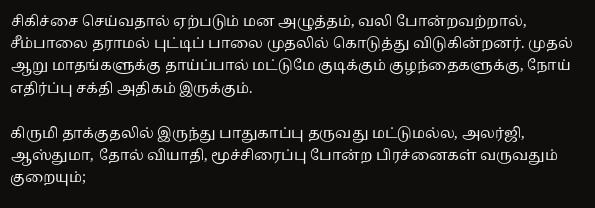சிகிச்சை செய்வதால் ஏற்படும் மன அழுத்தம், வலி போன்றவற்றால், சீம்பாலை தராமல் புட்டிப் பாலை முதலில் கொடுத்து விடுகின்றனர். முதல் ஆறு மாதங்களுக்கு தாய்ப்பால் மட்டுமே குடிக்கும் குழந்தைகளுக்கு, நோய் எதிர்ப்பு சக்தி அதிகம் இருக்கும்.

கிருமி தாக்குதலில் இருந்து பாதுகாப்பு தருவது மட்டுமல்ல, அலர்ஜி, ஆஸ்துமா, தோல் வியாதி, மூச்சிரைப்பு போன்ற பிரச்னைகள் வருவதும் குறையும்;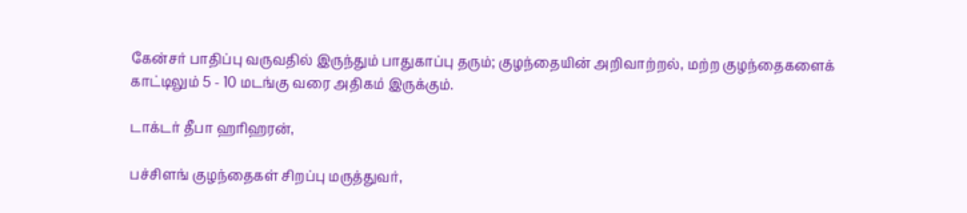கேன்சர் பாதிப்பு வருவதில் இருந்தும் பாதுகாப்பு தரும்; குழந்தையின் அறிவாற்றல், மற்ற குழந்தைகளைக் காட்டிலும் 5 - 10 மடங்கு வரை அதிகம் இருக்கும்.

டாக்டர் தீபா ஹரிஹரன்,

பச்சிளங் குழந்தைகள் சிறப்பு மருத்துவர்,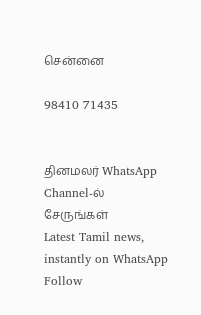சென்னை

98410 71435


தினமலர் WhatsApp Channel-ல் சேருங்கள்
Latest Tamil news, instantly on WhatsApp
Follow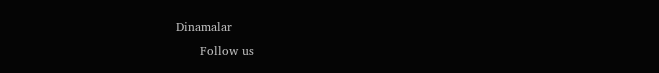Dinamalar
      Follow us